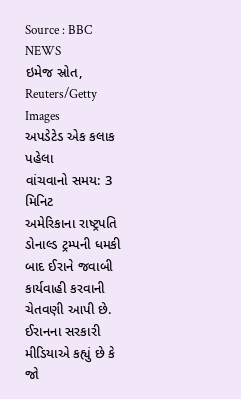Source : BBC NEWS
ઇમેજ સ્રોત, Reuters/Getty Images
અપડેટેડ એક કલાક પહેલા
વાંચવાનો સમય: 3 મિનિટ
અમેરિકાના રાષ્ટ્રપતિ ડોનાલ્ડ ટ્રમ્પની ધમકી બાદ ઈરાને જવાબી કાર્યવાહી કરવાની ચેતવણી આપી છે.
ઈરાનના સરકારી મીડિયાએ કહ્યું છે કે જો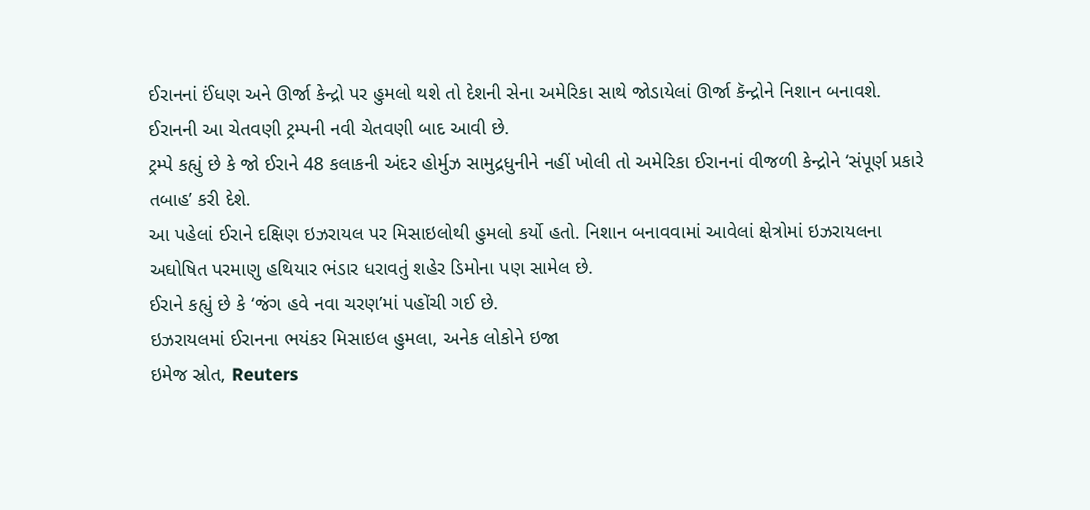ઈરાનનાં ઈંધણ અને ઊર્જા કેન્દ્રો પર હુમલો થશે તો દેશની સેના અમેરિકા સાથે જોડાયેલાં ઊર્જા કૅન્દ્રોને નિશાન બનાવશે.
ઈરાનની આ ચેતવણી ટ્રમ્પની નવી ચેતવણી બાદ આવી છે.
ટ્રમ્પે કહ્યું છે કે જો ઈરાને 48 કલાકની અંદર હોર્મુઝ સામુદ્રધુનીને નહીં ખોલી તો અમેરિકા ઈરાનનાં વીજળી કેન્દ્રોને ‘સંપૂર્ણ પ્રકારે તબાહ’ કરી દેશે.
આ પહેલાં ઈરાને દક્ષિણ ઇઝરાયલ પર મિસાઇલોથી હુમલો કર્યો હતો. નિશાન બનાવવામાં આવેલાં ક્ષેત્રોમાં ઇઝરાયલના અઘોષિત પરમાણુ હથિયાર ભંડાર ધરાવતું શહેર ડિમોના પણ સામેલ છે.
ઈરાને કહ્યું છે કે ‘જંગ હવે નવા ચરણ’માં પહોંચી ગઈ છે.
ઇઝરાયલમાં ઈરાનના ભયંકર મિસાઇલ હુમલા, અનેક લોકોને ઇજા
ઇમેજ સ્રોત, Reuters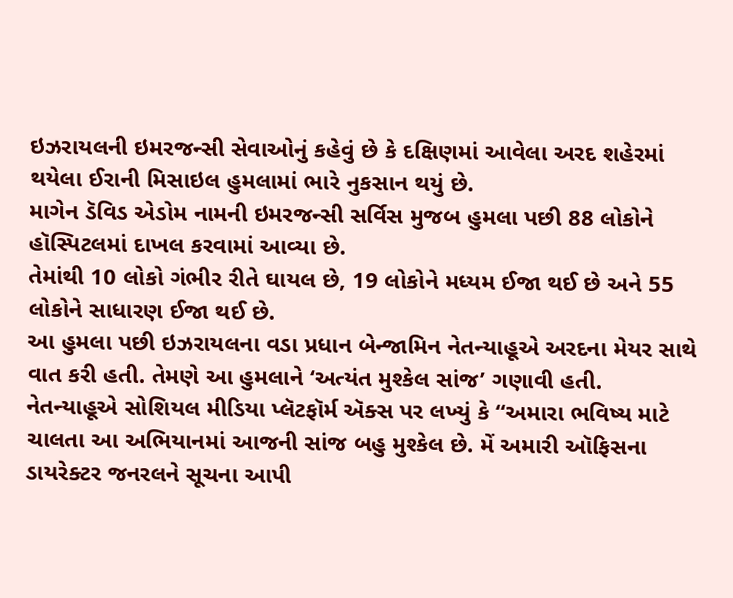ઇઝરાયલની ઇમરજન્સી સેવાઓનું કહેવું છે કે દક્ષિણમાં આવેલા અરદ શહેરમાં થયેલા ઈરાની મિસાઇલ હુમલામાં ભારે નુકસાન થયું છે.
માગેન ડૅવિડ એડોમ નામની ઇમરજન્સી સર્વિસ મુજબ હુમલા પછી 88 લોકોને હૉસ્પિટલમાં દાખલ કરવામાં આવ્યા છે.
તેમાંથી 10 લોકો ગંભીર રીતે ઘાયલ છે, 19 લોકોને મધ્યમ ઈજા થઈ છે અને 55 લોકોને સાધારણ ઈજા થઈ છે.
આ હુમલા પછી ઇઝરાયલના વડા પ્રધાન બેન્જામિન નેતન્યાહૂએ અરદના મેયર સાથે વાત કરી હતી. તેમણે આ હુમલાને ‘અત્યંત મુશ્કેલ સાંજ’ ગણાવી હતી.
નેતન્યાહૂએ સોશિયલ મીડિયા પ્લૅટફૉર્મ ઍક્સ પર લખ્યું કે “અમારા ભવિષ્ય માટે ચાલતા આ અભિયાનમાં આજની સાંજ બહુ મુશ્કેલ છે. મેં અમારી ઑફિસના ડાયરેક્ટર જનરલને સૂચના આપી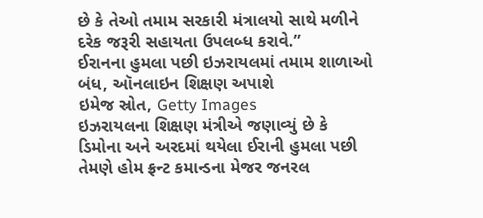છે કે તેઓ તમામ સરકારી મંત્રાલયો સાથે મળીને દરેક જરૂરી સહાયતા ઉપલબ્ધ કરાવે.”
ઈરાનના હુમલા પછી ઇઝરાયલમાં તમામ શાળાઓ બંધ, ઑનલાઇન શિક્ષણ અપાશે
ઇમેજ સ્રોત, Getty Images
ઇઝરાયલના શિક્ષણ મંત્રીએ જણાવ્યું છે કે ડિમોના અને અરદમાં થયેલા ઈરાની હુમલા પછી તેમણે હોમ ફ્રન્ટ કમાન્ડના મેજર જનરલ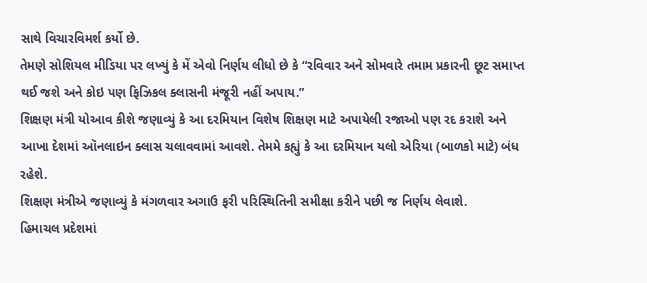સાથે વિચારવિમર્શ કર્યો છે.
તેમણે સોશિયલ મીડિયા પર લખ્યું કે મેં એવો નિર્ણય લીધો છે કે “રવિવાર અને સોમવારે તમામ પ્રકારની છૂટ સમાપ્ત થઈ જશે અને કોઇ પણ ફિઝિકલ ક્લાસની મંજૂરી નહીં અપાય.”
શિક્ષણ મંત્રી યોઆવ કીશે જણાવ્યું કે આ દરમિયાન વિશેષ શિક્ષણ માટે અપાયેલી રજાઓ પણ રદ કરાશે અને આખા દેશમાં ઑનલાઇન ક્લાસ ચલાવવામાં આવશે. તેમમે કહ્યું કે આ દરમિયાન યલો એરિયા (બાળકો માટે) બંધ રહેશે.
શિક્ષણ મંત્રીએ જણાવ્યું કે મંગળવાર અગાઉ ફરી પરિસ્થિતિની સમીક્ષા કરીને પછી જ નિર્ણય લેવાશે.
હિમાચલ પ્રદેશમાં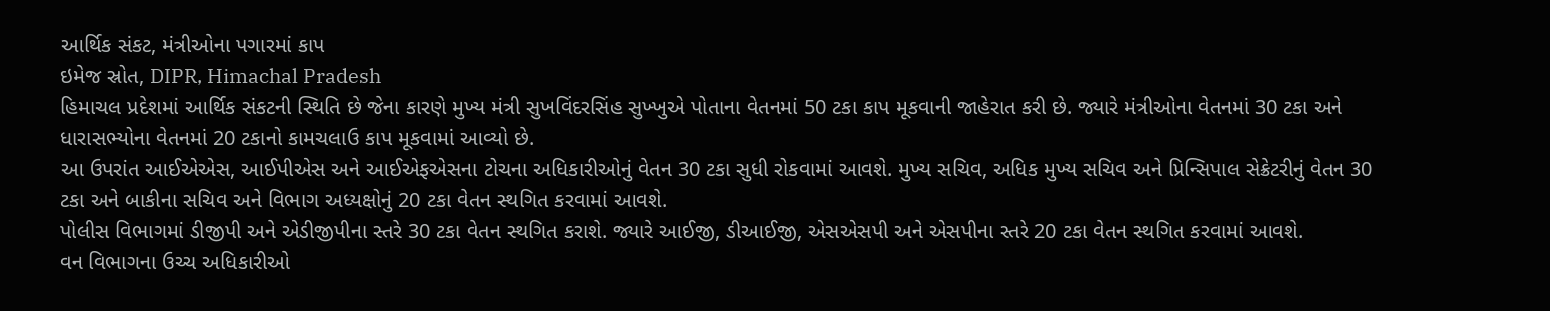આર્થિક સંકટ, મંત્રીઓના પગારમાં કાપ
ઇમેજ સ્રોત, DIPR, Himachal Pradesh
હિમાચલ પ્રદેશમાં આર્થિક સંકટની સ્થિતિ છે જેના કારણે મુખ્ય મંત્રી સુખવિંદરસિંહ સુખ્ખુએ પોતાના વેતનમાં 50 ટકા કાપ મૂકવાની જાહેરાત કરી છે. જ્યારે મંત્રીઓના વેતનમાં 30 ટકા અને ધારાસભ્યોના વેતનમાં 20 ટકાનો કામચલાઉ કાપ મૂકવામાં આવ્યો છે.
આ ઉપરાંત આઈએએસ, આઈપીએસ અને આઈએફએસના ટોચના અધિકારીઓનું વેતન 30 ટકા સુધી રોકવામાં આવશે. મુખ્ય સચિવ, અધિક મુખ્ય સચિવ અને પ્રિન્સિપાલ સેક્રેટરીનું વેતન 30 ટકા અને બાકીના સચિવ અને વિભાગ અધ્યક્ષોનું 20 ટકા વેતન સ્થગિત કરવામાં આવશે.
પોલીસ વિભાગમાં ડીજીપી અને એડીજીપીના સ્તરે 30 ટકા વેતન સ્થગિત કરાશે. જ્યારે આઈજી, ડીઆઈજી, એસએસપી અને એસપીના સ્તરે 20 ટકા વેતન સ્થગિત કરવામાં આવશે.
વન વિભાગના ઉચ્ચ અધિકારીઓ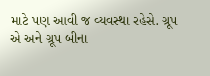માટે પણ આવી જ વ્યવસ્થા રહેસે. ગ્રૂપ એ અને ગ્રૂપ બીના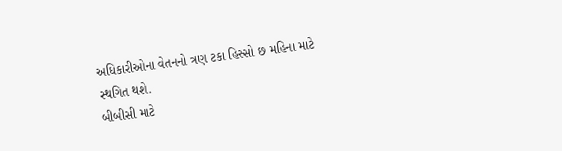અધિકારીઓના વેતનનો ત્રણ ટકા હિસ્સો છ મહિના માટે સ્થગિત થશે.
બીબીસી માટે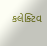કલેક્ટિવ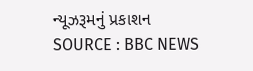ન્યૂઝરૂમનું પ્રકાશન
SOURCE : BBC NEWS